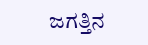ಜಗತ್ತಿನ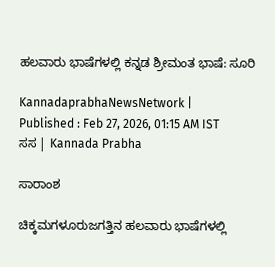ಹಲವಾರು ಭಾಷೆಗಳಲ್ಲಿ ಕನ್ನಡ ಶ್ರೀಮಂತ ಭಾಷೆ: ಸೂರಿ

KannadaprabhaNewsNetwork |
Published : Feb 27, 2026, 01:15 AM IST
ಸಸ | Kannada Prabha

ಸಾರಾಂಶ

ಚಿಕ್ಕಮಗಳೂರುಜಗತ್ತಿನ ಹಲವಾರು ಭಾಷೆಗಳಲ್ಲಿ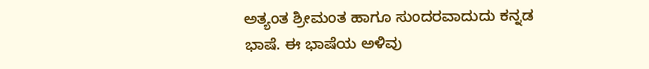ಅತ್ಯಂತ ಶ್ರೀಮಂತ ಹಾಗೂ ಸುಂದರವಾದುದು ಕನ್ನಡ ಭಾಷೆ. ಈ ಭಾಷೆಯ ಅಳಿವು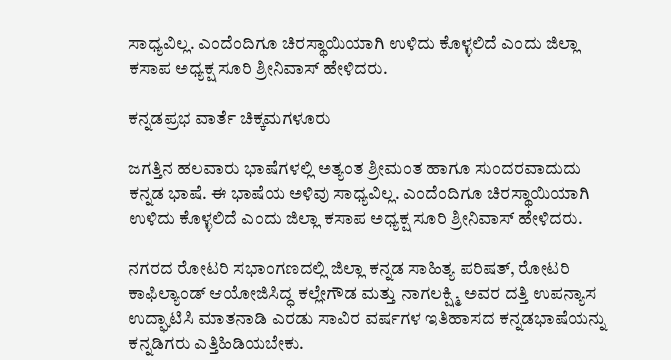ಸಾಧ್ಯವಿಲ್ಲ. ಎಂದೆಂದಿಗೂ ಚಿರಸ್ಥಾಯಿಯಾಗಿ ಉಳಿದು ಕೊಳ್ಳಲಿದೆ ಎಂದು ಜಿಲ್ಲಾ ಕಸಾಪ ಅಧ್ಯಕ್ಷ ಸೂರಿ ಶ್ರೀನಿವಾಸ್ ಹೇಳಿದರು.

ಕನ್ನಡಪ್ರಭ ವಾರ್ತೆ ಚಿಕ್ಕಮಗಳೂರು

ಜಗತ್ತಿನ ಹಲವಾರು ಭಾಷೆಗಳಲ್ಲಿ ಅತ್ಯಂತ ಶ್ರೀಮಂತ ಹಾಗೂ ಸುಂದರವಾದುದು ಕನ್ನಡ ಭಾಷೆ. ಈ ಭಾಷೆಯ ಅಳಿವು ಸಾಧ್ಯವಿಲ್ಲ. ಎಂದೆಂದಿಗೂ ಚಿರಸ್ಥಾಯಿಯಾಗಿ ಉಳಿದು ಕೊಳ್ಳಲಿದೆ ಎಂದು ಜಿಲ್ಲಾ ಕಸಾಪ ಅಧ್ಯಕ್ಷ ಸೂರಿ ಶ್ರೀನಿವಾಸ್ ಹೇಳಿದರು.

ನಗರದ ರೋಟರಿ ಸಭಾಂಗಣದಲ್ಲಿ ಜಿಲ್ಲಾ ಕನ್ನಡ ಸಾಹಿತ್ಯ ಪರಿಷತ್, ರೋಟರಿ ಕಾಫಿಲ್ಯಾಂಡ್ ಆಯೋಜಿಸಿದ್ಧ ಕಲ್ಲೇಗೌಡ ಮತ್ತು ನಾಗಲಕ್ಷ್ಮಿ ಅವರ ದತ್ತಿ ಉಪನ್ಯಾಸ ಉದ್ಘಾಟಿಸಿ ಮಾತನಾಡಿ ಎರಡು ಸಾವಿರ ವರ್ಷಗಳ ಇತಿಹಾಸದ ಕನ್ನಡಭಾಷೆಯನ್ನು ಕನ್ನಡಿಗರು ಎತ್ತಿಹಿಡಿಯಬೇಕು.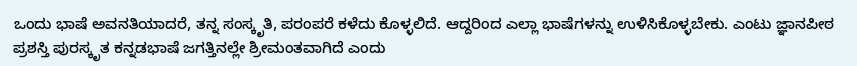ಒಂದು ಭಾಷೆ ಅವನತಿಯಾದರೆ, ತನ್ನ ಸಂಸ್ಕೃತಿ, ಪರಂಪರೆ ಕಳೆದು ಕೊಳ್ಳಲಿದೆ. ಆದ್ದರಿಂದ ಎಲ್ಲಾ ಭಾಷೆಗಳನ್ನು ಉಳಿಸಿಕೊಳ್ಳಬೇಕು. ಎಂಟು ಜ್ಞಾನಪೀಠ ಪ್ರಶಸ್ತಿ ಪುರಸ್ಕೃತ ಕನ್ನಡಭಾಷೆ ಜಗತ್ತಿನಲ್ಲೇ ಶ್ರೀಮಂತವಾಗಿದೆ ಎಂದು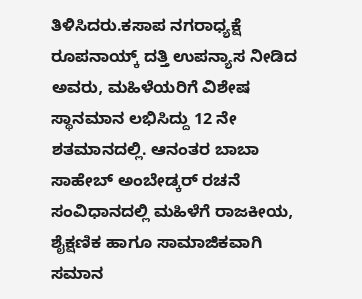ತಿಳಿಸಿದರು.ಕಸಾಪ ನಗರಾಧ್ಯಕ್ಷೆ ರೂಪನಾಯ್ಕ್ ದತ್ತಿ ಉಪನ್ಯಾಸ ನೀಡಿದ ಅವರು, ಮಹಿಳೆಯರಿಗೆ ವಿಶೇಷ ಸ್ಥಾನಮಾನ ಲಭಿಸಿದ್ದು 12 ನೇ ಶತಮಾನದಲ್ಲಿ. ಆನಂತರ ಬಾಬಾ ಸಾಹೇಬ್ ಅಂಬೇಡ್ಕರ್ ರಚನೆ ಸಂವಿಧಾನದಲ್ಲಿ ಮಹಿಳೆಗೆ ರಾಜಕೀಯ, ಶೈಕ್ಷಣಿಕ ಹಾಗೂ ಸಾಮಾಜಿಕವಾಗಿ ಸಮಾನ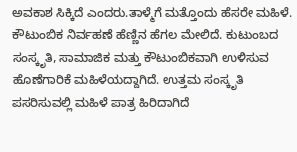ಅವಕಾಶ ಸಿಕ್ಕಿದೆ ಎಂದರು.ತಾಳ್ಮೆಗೆ ಮತ್ತೊಂದು ಹೆಸರೇ ಮಹಿಳೆ. ಕೌಟುಂಬಿಕ ನಿರ್ವಹಣೆ ಹೆಣ್ಣಿನ ಹೆಗಲ ಮೇಲಿದೆ. ಕುಟುಂಬದ ಸಂಸ್ಕೃತಿ, ಸಾಮಾಜಿಕ ಮತ್ತು ಕೌಟುಂಬಿಕವಾಗಿ ಉಳಿಸುವ ಹೊಣೆಗಾರಿಕೆ ಮಹಿಳೆಯದ್ದಾಗಿದೆ. ಉತ್ತಮ ಸಂಸ್ಕೃತಿ ಪಸರಿಸುವಲ್ಲಿ ಮಹಿಳೆ ಪಾತ್ರ ಹಿರಿದಾಗಿದೆ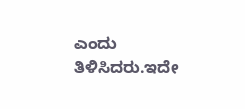ಎಂದು ತಿಳಿಸಿದರು.ಇದೇ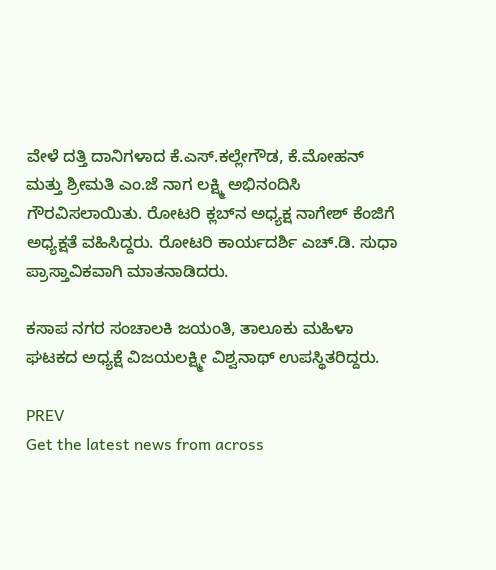ವೇಳೆ ದತ್ತಿ ದಾನಿಗಳಾದ ಕೆ.ಎಸ್.ಕಲ್ಲೇಗೌಡ, ಕೆ.ಮೋಹನ್ ಮತ್ತು ಶ್ರೀಮತಿ ಎಂ.ಜೆ ನಾಗ ಲಕ್ಷ್ಮಿ ಅಭಿನಂದಿಸಿ ಗೌರವಿಸಲಾಯಿತು. ರೋಟರಿ ಕ್ಲಬ್‌ನ ಅಧ್ಯಕ್ಷ ನಾಗೇಶ್ ಕೆಂಜಿಗೆ ಅಧ್ಯಕ್ಷತೆ ವಹಿಸಿದ್ದರು. ರೋಟರಿ ಕಾರ್ಯದರ್ಶಿ ಎಚ್.ಡಿ. ಸುಧಾ ಪ್ರಾಸ್ತಾವಿಕವಾಗಿ ಮಾತನಾಡಿದರು.

ಕಸಾಪ ನಗರ ಸಂಚಾಲಕಿ ಜಯಂತಿ, ತಾಲೂಕು ಮಹಿಳಾ ಘಟಕದ ಅಧ್ಯಕ್ಷೆ ವಿಜಯಲಕ್ಷ್ಮೀ ವಿಶ್ವನಾಥ್ ಉಪಸ್ಥಿತರಿದ್ದರು.

PREV
Get the latest news from across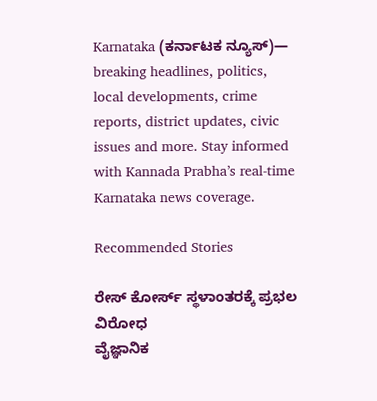Karnataka (ಕರ್ನಾಟಕ ನ್ಯೂಸ್)— breaking headlines, politics, local developments, crime reports, district updates, civic issues and more. Stay informed with Kannada Prabha’s real‑time Karnataka news coverage.

Recommended Stories

ರೇಸ್‌ ಕೋರ್ಸ್‌ ಸ್ಥಳಾಂತರಕ್ಕೆ ಪ್ರಭಲ ವಿರೋಧ
ವೈಜ್ಞಾನಿಕ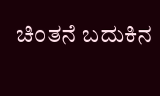ಚಿಂತನೆ ಬದುಕಿನ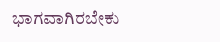ಭಾಗವಾಗಿರಬೇಕು